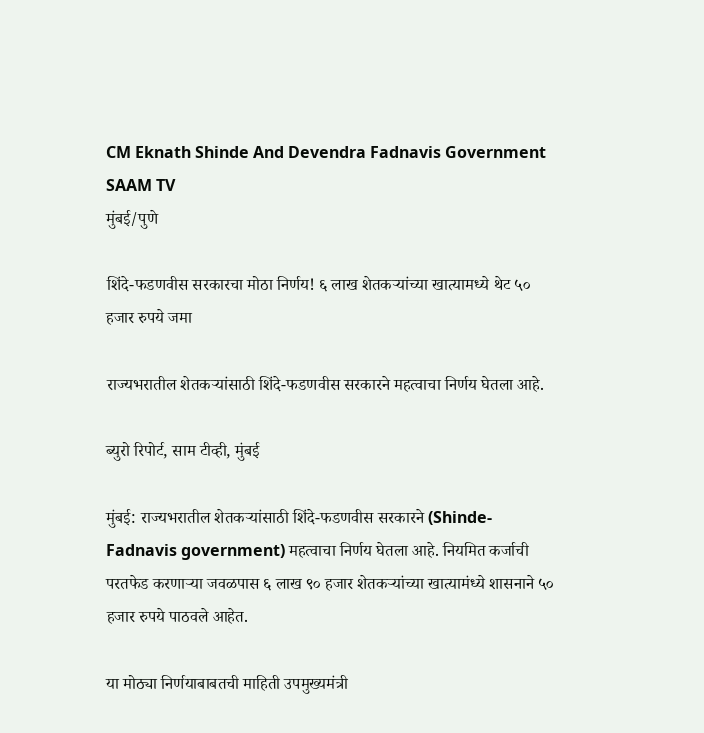CM Eknath Shinde And Devendra Fadnavis Government SAAM TV
मुंबई/पुणे

शिंदे-फडणवीस सरकारचा मोठा निर्णय! ६ लाख शेतकऱ्यांच्या खात्यामध्ये थेट ५० हजार रुपये जमा

राज्यभरातील शेतकऱ्यांसाठी शिंदे-फडणवीस सरकारने महत्वाचा निर्णय घेतला आहे.

ब्युरो रिपोर्ट, साम टीव्ही, मुंबई

मुंबई: राज्यभरातील शेतकऱ्यांसाठी शिंदे-फडणवीस सरकारने (Shinde-Fadnavis government) महत्वाचा निर्णय घेतला आहे. नियमित कर्जाची परतफेड करणाऱ्या जवळपास ६ लाख ९० हजार शेतकऱ्यांच्या खात्यामंध्ये शासनाने ५० हजार रुपये पाठवले आहेत.

या मोठ्या निर्णयाबाबतची माहिती उपमुख्यमंत्री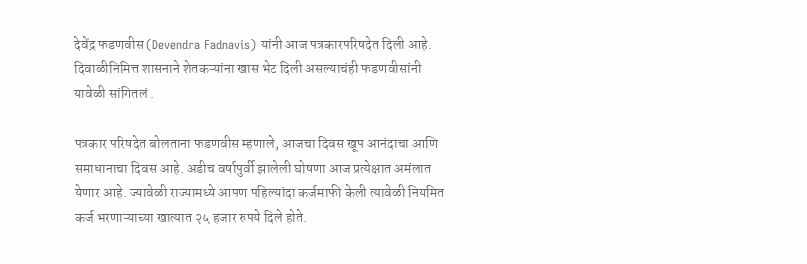देवेंद्र फडणवीस (Devendra Fadnavis) यांनी आज पत्रकारपरिषदेत दिली आहे. दिवाळीनिमित्त शासनाने शेतकऱ्यांना खास भेट दिली असल्याचंही फडणवीसांनी यावेळी सांगितलं .

पत्रकार परिषदेत बोलताना फडणवीस म्हणाले, आजचा दिवस खूप आनंदाचा आणि समाधानाचा दिवस आहे. अडीच वर्षापुर्वी झालेली घोषणा आज प्रत्येक्षात अमंलात येणार आहे. ज्यावेळी राज्यामध्ये आपण पहिल्यांदा कर्जमाफी केली त्यावेळी नियमित कर्ज भरणाऱ्याच्या खात्यात २५ हजार रुपये दिले होते.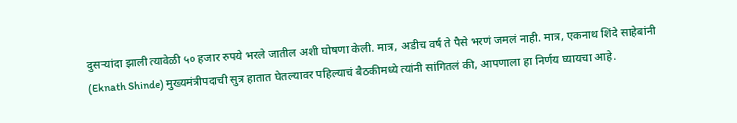दुसऱ्यांदा झाली त्यावेळी ५० हजार रुपये भरले जातील अशी घोषणा केली. मात्र, अडीच वर्ष ते पैसे भरणं जमलं नाही. मात्र, एकनाथ शिंदे साहेबांनी (Eknath Shinde) मुख्यमंत्रीपदाची सुत्र हातात घेतल्यावर पहिल्याचं बैठकीमध्ये त्यांनी सांगितलं की, आपणाला हा निर्णय घ्यायचा आहे.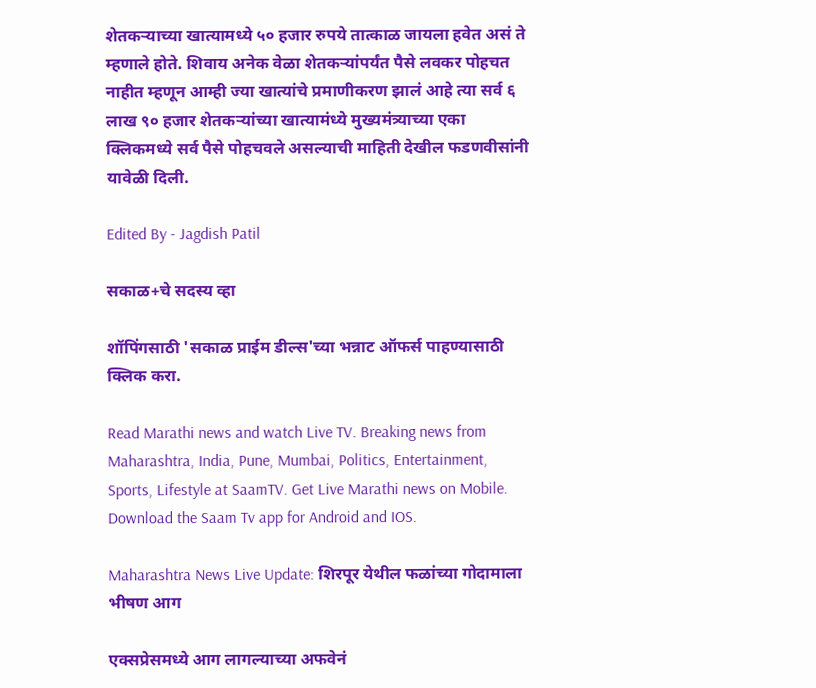शेतकऱ्याच्या खात्यामध्ये ५० हजार रुपये तात्काळ जायला हवेत असं ते म्हणाले होते. शिवाय अनेक वेळा शेतकऱ्यांपर्यंत पैसे लवकर पोहचत नाहीत म्हणून आम्ही ज्या खात्यांचे प्रमाणीकरण झालं आहे त्या सर्व ६ लाख ९० हजार शेतकऱ्यांच्या खात्यामंध्ये मुख्यमंत्र्याच्या एका क्लिकमध्ये सर्व पैसे पोहचवले असल्याची माहिती देखील फडणवीसांनी यावेळी दिली.

Edited By - Jagdish Patil

सकाळ+चे सदस्य व्हा

शॉपिंगसाठी 'सकाळ प्राईम डील्स'च्या भन्नाट ऑफर्स पाहण्यासाठी क्लिक करा.

Read Marathi news and watch Live TV. Breaking news from Maharashtra, India, Pune, Mumbai, Politics, Entertainment, Sports, Lifestyle at SaamTV. Get Live Marathi news on Mobile. Download the Saam Tv app for Android and IOS.

Maharashtra News Live Update: शिरपूर येथील फळांच्या गोदामाला भीषण आग

एक्सप्रेसमध्ये आग लागल्याच्या अफवेनं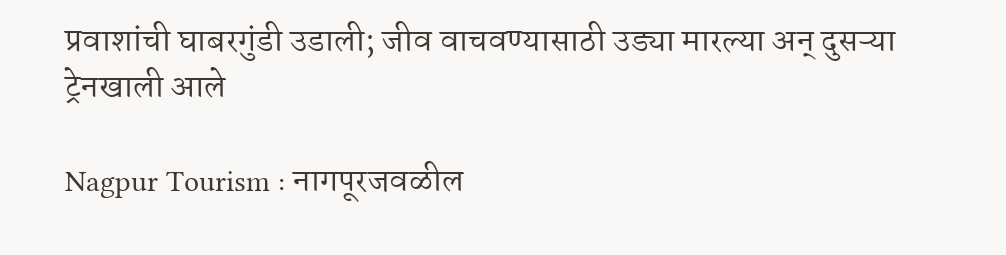प्रवाशांची घाबरगुंडी उडाली; जीव वाचवण्यासाठी उड्या मारल्या अन् दुसऱ्या ट्रेनखाली आले

Nagpur Tourism : नागपूरजवळील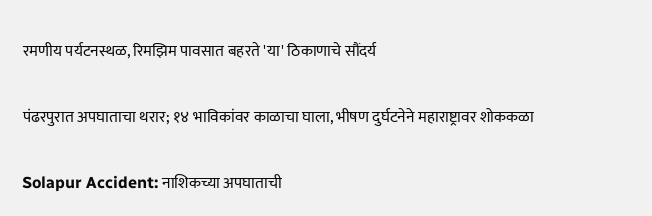रमणीय पर्यटनस्थळ, रिमझिम पावसात बहरते 'या' ठिकाणाचे सौंदर्य

पंढरपुरात अपघाताचा थरार; १४ भाविकांवर काळाचा घाला, भीषण दुर्घटनेने महाराष्ट्रावर शोककळा

Solapur Accident: नाशिकच्या अपघाताची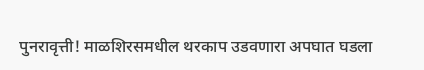पुनरावृत्ती! माळशिरसमधील थरकाप उडवणारा अपघात घडला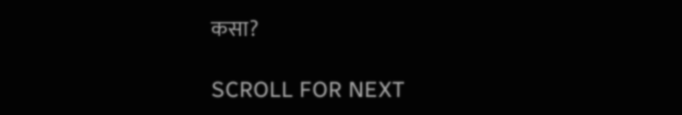कसा?

SCROLL FOR NEXT